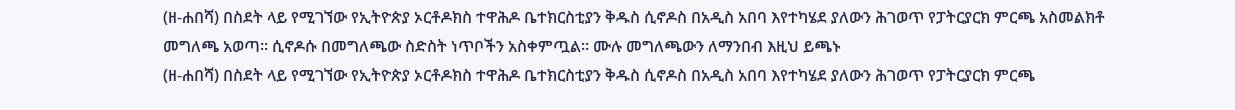(ዘ-ሐበሻ) በስደት ላይ የሚገኘው የኢትዮጵያ ኦርቶዶክስ ተዋሕዶ ቤተክርስቲያን ቅዱስ ሲኖዶስ በአዲስ አበባ እየተካሄደ ያለውን ሕገወጥ የፓትርያርክ ምርጫ አስመልክቶ መግለጫ አወጣ። ሲኖዶሱ በመግለጫው ስድስት ነጥቦችን አስቀምጧል። ሙሉ መግለጫውን ለማንበብ እዚህ ይጫኑ
(ዘ-ሐበሻ) በስደት ላይ የሚገኘው የኢትዮጵያ ኦርቶዶክስ ተዋሕዶ ቤተክርስቲያን ቅዱስ ሲኖዶስ በአዲስ አበባ እየተካሄደ ያለውን ሕገወጥ የፓትርያርክ ምርጫ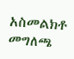አስመልክቶ መግለጫ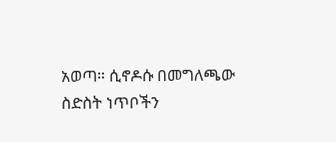አወጣ። ሲኖዶሱ በመግለጫው ስድስት ነጥቦችን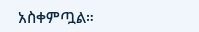አስቀምጧል።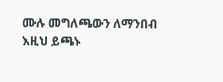ሙሉ መግለጫውን ለማንበብ እዚህ ይጫኑ